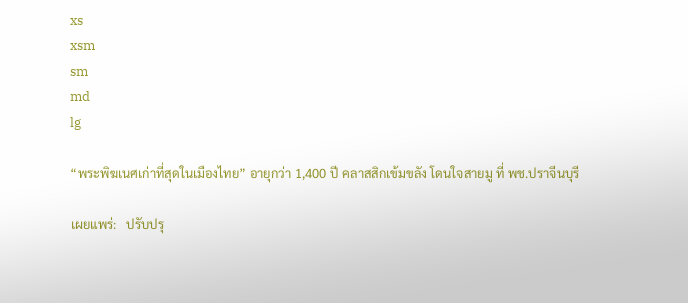xs
xsm
sm
md
lg

“พระพิฆเนศเก่าที่สุดในเมืองไทย” อายุกว่า 1,400 ปี คลาสสิกเข้มขลัง โดนใจสายมู ที่ พช.ปราจีนบุรี

เผยแพร่:   ปรับปรุ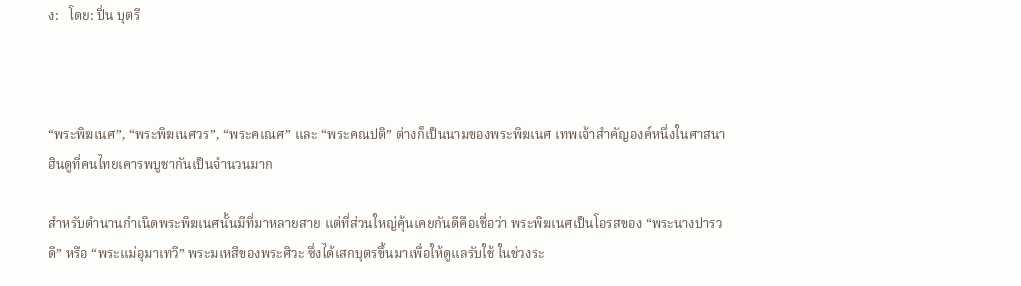ง:   โดย: ปิ่น บุตรี



“พระพิฆเนศ”, “พระพิฆเนศวร”, “พระคเณศ” และ “พระคณปติ” ต่างก็เป็นนามของพระพิฆเนศ เทพเจ้าสำคัญองค์หนึ่งในศาสนาฮินดูที่คนไทยเคารพบูชากันเป็นจำนวนมาก

สำหรับตำนานกำเนิดพระพิฆเนศนั้นมีที่มาหลายสาย แต่ที่ส่วนใหญ่คุ้นเคยกันดีคือเชื่อว่า พระพิฆเนศเป็นโอรสของ “พระนางปารวดี” หรือ “พระแม่อุมาเทวี” พระมเหสีของพระศิวะ ซึ่งได้เสกบุตรขึ้นมาเพื่อให้ดูแลรับใช้ ในช่วงระ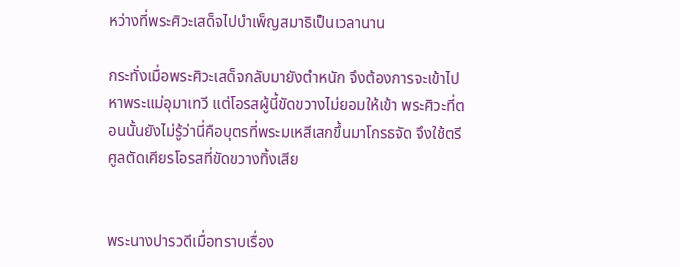หว่างที่พระศิวะเสด็จไปบำเพ็ญสมาธิเป็นเวลานาน

กระทั่งเมื่อพระศิวะเสด็จกลับมายังตำหนัก จึงต้องการจะเข้าไปหาพระแม่อุมาเทวี แต่โอรสผู้นี้ขัดขวางไม่ยอมให้เข้า พระศิวะที่ตอนนั้นยังไม่รู้ว่านี่คือบุตรที่พระมเหสีเสกขึ้นมาโกรธจัด จึงใช้ตรีศูลตัดเศียรโอรสที่ขัดขวางทิ้งเสีย


พระนางปารวดีเมื่อทราบเรื่อง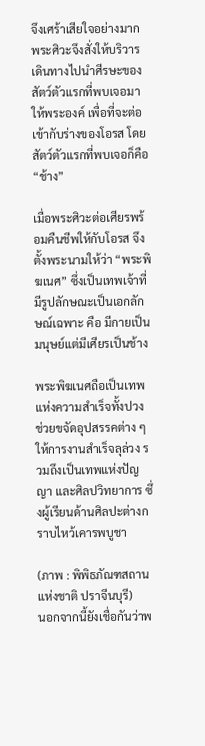จึงเศร้าเสียใจอย่างมาก พระศิวะจึงสั่งให้บริวารเดินทางไปนำศีรษะของสัตว์ตัวแรกที่พบเจอมาให้พระองค์ เพื่อที่จะต่อเข้ากับร่างของโอรส โดยสัตว์ตัวแรกที่พบเจอก็คือ “ช้าง”

เมื่อพระศิวะต่อเศียรพร้อมคืนชีพให้กับโอรส จึงตั้งพระนามให้ว่า “พระพิฆเนศ” ซึ่งเป็นเทพเจ้าที่มีรูปลักษณะเป็นเอกลักษณ์เฉพาะ คือ มีกายเป็นมนุษย์แต่มีเศียรเป็นช้าง

พระพิฆเนศถือเป็นเทพแห่งความสำเร็จทั้งปวง ช่วยขจัดอุปสรรคต่าง ๆ ให้การงานสำเร็จลุล่วง รวมถึงเป็นเทพแห่งปัญญา และศิลปวิทยาการ ซึ่งผู้เรียนด้านศิลปะต่างกราบไหว้เคารพบูชา

(ภาพ : พิพิธภัณฑสถานแห่งชาติ ปราจีนบุรี)
นอกจากนี้ยังเชื่อกันว่าพ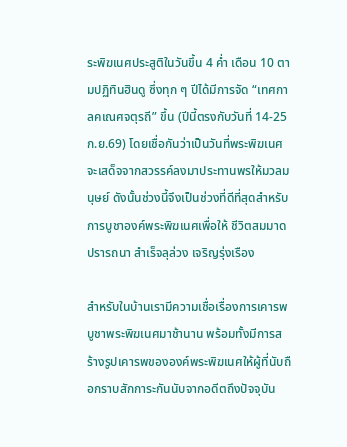ระพิฆเนศประสูติในวันขึ้น 4 ค่ำ เดือน 10 ตามปฏิทินฮินดู ซึ่งทุก ๆ ปีได้มีการจัด “เทศกาลคเณศจตุรถี” ขึ้น (ปีนี้ตรงกับวันที่ 14-25 ก.ย.69) โดยเชื่อกันว่าเป็นวันที่พระพิฆเนศจะเสด็จจากสวรรค์ลงมาประทานพรให้มวลมนุษย์ ดังนั้นช่วงนี้จึงเป็นช่วงที่ดีที่สุดสำหรับการบูชาองค์พระพิฆเนศเพื่อให้ ชีวิตสมมาดปรารถนา สำเร็จลุล่วง เจริญรุ่งเรือง

สำหรับในบ้านเรามีความเชื่อเรื่องการเคารพบูชาพระพิฆเนศมาช้านาน พร้อมทั้งมีการสร้างรูปเคารพขององค์พระพิฆเนศให้ผู้ที่นับถือกราบสักการะกันนับจากอดีตถึงปัจจุบัน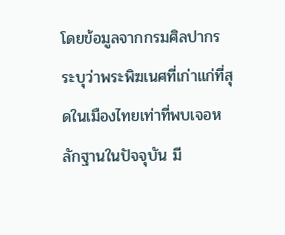โดยข้อมูลจากกรมศิลปากร ระบุว่าพระพิฆเนศที่เก่าแก่ที่สุดในเมืองไทยเท่าที่พบเจอหลักฐานในปัจจุบัน มี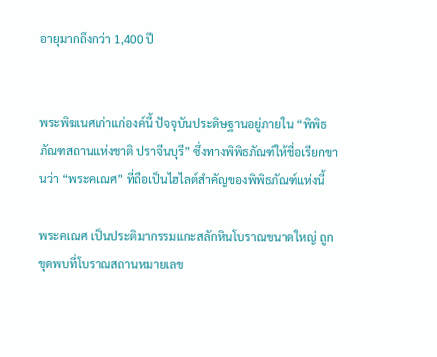อายุมากถึงกว่า 1,400 ปี


พระพิฆเนศเก่าแก่องค์นี้ ปัจจุบันประดิษฐานอยู่ภายใน “พิพิธภัณฑสถานแห่งชาติ ปราจีนบุรี” ซึ่งทางพิพิธภัณฑ์ให้ชื่อเรียกขานว่า “พระคเณศ” ที่ถือเป็นไฮไลต์สำคัญของพิพิธภัณฑ์แห่งนี้

พระคเณศ เป็นประติมากรรมแกะสลักหินโบราณขนาดใหญ่ ถูกขุดพบที่โบราณสถานหมายเลข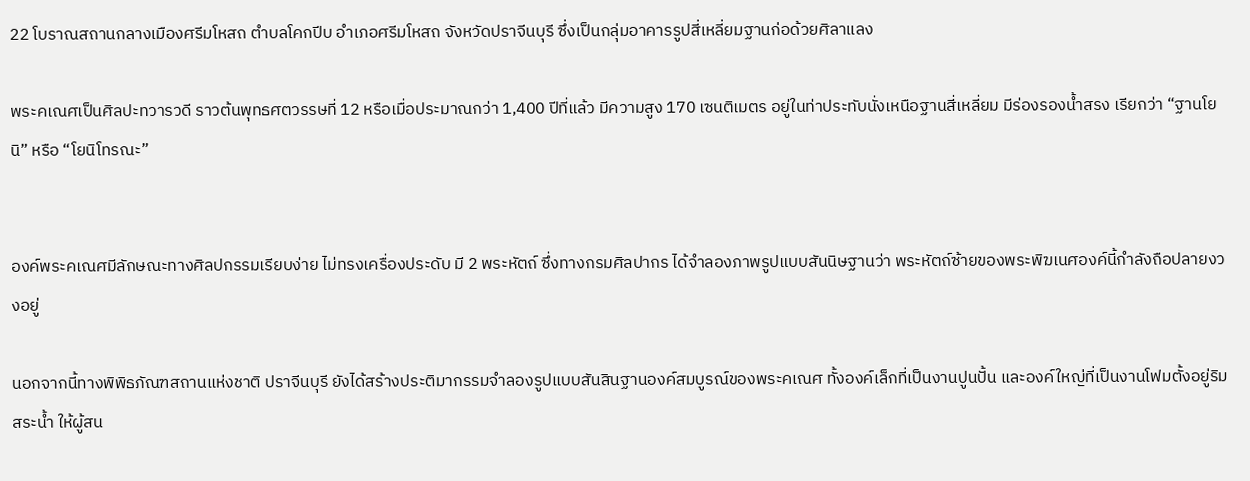22 โบราณสถานกลางเมืองศรีมโหสถ ตำบลโคกปีบ อำเภอศรีมโหสถ จังหวัดปราจีนบุรี ซึ่งเป็นกลุ่มอาคารรูปสี่เหลี่ยมฐานก่อด้วยศิลาแลง

พระคเณศเป็นศิลปะทวารวดี ราวต้นพุทธศตวรรษที่ 12 หรือเมื่อประมาณกว่า 1,400 ปีที่แล้ว มีความสูง 170 เซนติเมตร อยู่ในท่าประทับนั่งเหนือฐานสี่เหลี่ยม มีร่องรองน้ำสรง เรียกว่า “ฐานโยนิ” หรือ “โยนิโทรณะ”


องค์พระคเณศมีลักษณะทางศิลปกรรมเรียบง่าย ไม่ทรงเครื่องประดับ มี 2 พระหัตถ์ ซึ่งทางกรมศิลปากร ได้จำลองภาพรูปแบบสันนิษฐานว่า พระหัตถ์ซ้ายของพระพิฆเนศองค์นี้กำลังถือปลายงวงอยู่

นอกจากนี้ทางพิพิธภัณฑสถานแห่งชาติ ปราจีนบุรี ยังได้สร้างประติมากรรมจำลองรูปแบบสันสินฐานองค์สมบูรณ์ของพระคเณศ ทั้งองค์เล็กที่เป็นงานปูนปั้น และองค์ใหญ่ที่เป็นงานโฟมตั้งอยู่ริมสระน้ำ ให้ผู้สน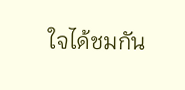ใจได้ชมกัน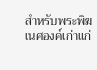สำหรับพระพิฆเนศองค์เก่าแก่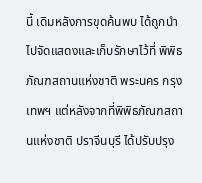นี้ เดิมหลังการขุดค้นพบ ได้ถูกนำไปจัดแสดงและเก็บรักษาไว้ที่ พิพิธภัณฑสถานแห่งชาติ พระนคร กรุงเทพฯ แต่หลังจากที่พิพิธภัณฑสถานแห่งชาติ ปราจีนบุรี ได้ปรับปรุง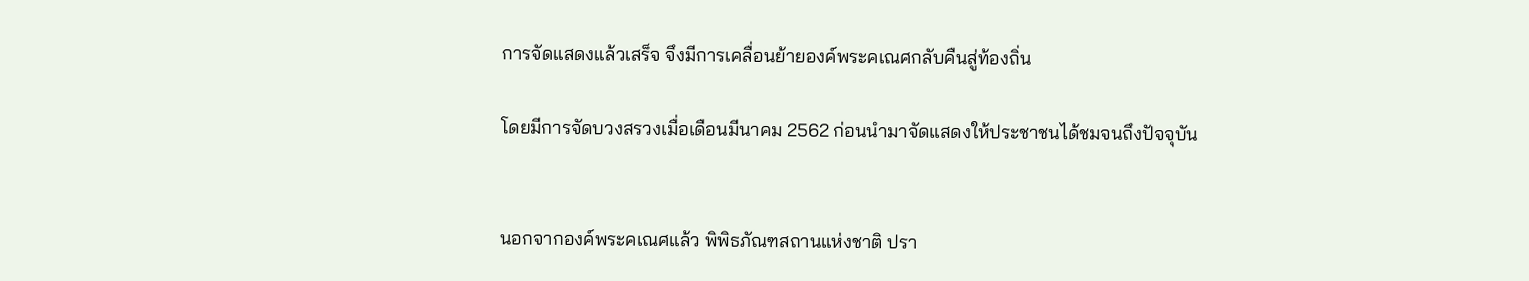การจัดแสดงแล้วเสร็จ จึงมีการเคลื่อนย้ายองค์พระคเณศกลับคืนสู่ท้องถิ่น

โดยมีการจัดบวงสรวงเมื่อเดือนมีนาคม 2562 ก่อนนำมาจัดแสดงให้ประชาชนได้ชมจนถึงปัจจุบัน


นอกจากองค์พระคเณศแล้ว พิพิธภัณฑสถานแห่งชาติ ปรา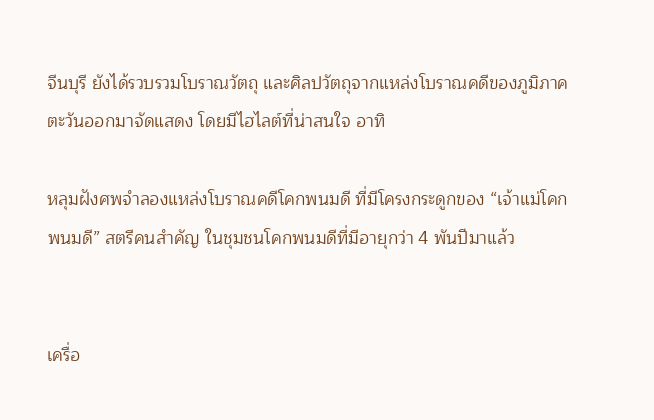จีนบุรี ยังได้รวบรวมโบราณวัตถุ และศิลปวัตถุจากแหล่งโบราณคดีของภูมิภาคตะวันออกมาจัดแสดง โดยมีไฮไลต์ที่น่าสนใจ อาทิ

หลุมฝังศพจำลองแหล่งโบราณคดีโคกพนมดี ที่มีโครงกระดูกของ “เจ้าแม่โคกพนมดี” สตรีคนสำคัญ ในชุมชนโคกพนมดีที่มีอายุกว่า 4 พันปีมาแล้ว


เครื่อ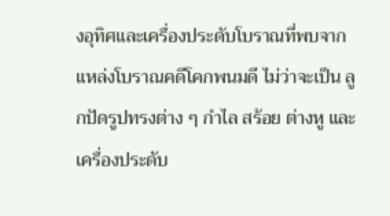งอุทิศและเครื่องประดับโบราณที่พบจากแหล่งโบราณคดีโคกพนมดี ไม่ว่าจะเป็น ลูกปัดรูปทรงต่าง ๆ กำไล สร้อย ต่างหู และเครื่องประดับ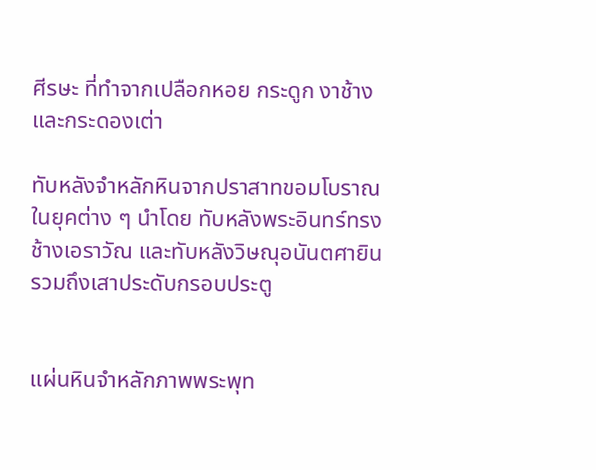ศีรษะ ที่ทำจากเปลือกหอย กระดูก งาช้าง และกระดองเต่า

ทับหลังจำหลักหินจากปราสาทขอมโบราณในยุคต่าง ๆ นำโดย ทับหลังพระอินทร์ทรงช้างเอราวัณ และทับหลังวิษณุอนันตศายิน รวมถึงเสาประดับกรอบประตู


แผ่นหินจำหลักภาพพระพุท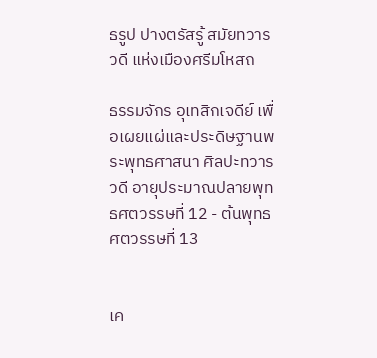ธรูป ปางตรัสรู้ สมัยทวารวดี แห่งเมืองศรีมโหสถ

ธรรมจักร อุเทสิกเจดีย์ เพื่อเผยแผ่และประดิษฐานพระพุทธศาสนา ศิลปะทวารวดี อายุประมาณปลายพุทธศตวรรษที่ 12 - ต้นพุทธศตวรรษที่ 13


เค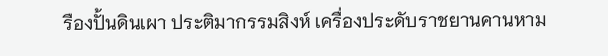รืองปั้นดินเผา ประติมากรรมสิงห์ เครื่องประดับราชยานคานหาม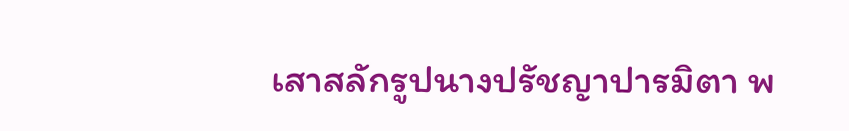เสาสลักรูปนางปรัชญาปารมิตา พ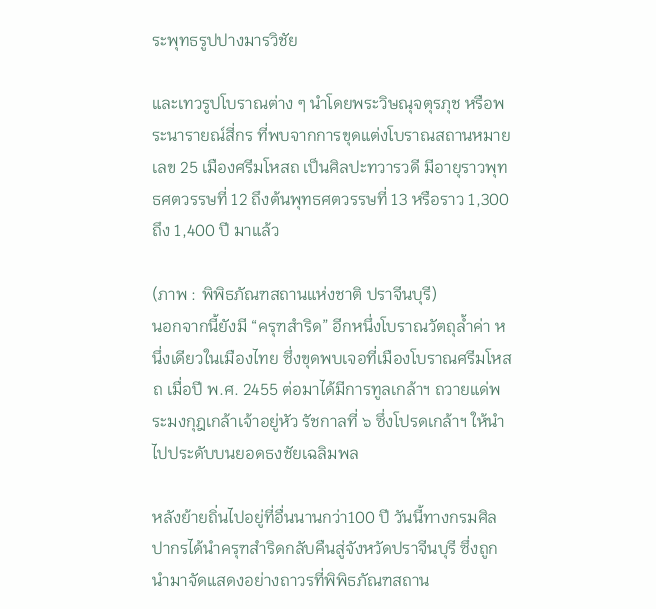ระพุทธรูปปางมารวิชัย

และเทวรูปโบราณต่าง ๆ นำโดยพระวิษณุจตุรภุช หรือพระนารายณ์สี่กร ที่พบจากการขุดแต่งโบราณสถานหมายเลข 25 เมืองศรีมโหสถ เป็นศิลปะทวารวดี มีอายุราวพุทธศตวรรษที่ 12 ถึงต้นพุทธศตวรรษที่ 13 หรือราว 1,300 ถึง 1,400 ปี มาแล้ว

(ภาพ : พิพิธภัณฑสถานแห่งชาติ ปราจีนบุรี)
นอกจากนี้ยังมี “ครุฑสำริด” อีกหนึ่งโบราณวัตถุล้ำค่า หนึ่งเดียวในเมืองไทย ซึ่งขุดพบเจอที่เมืองโบราณศรีมโหสถ เมื่อปี พ.ศ. 2455 ต่อมาได้มีการทูลเกล้าฯ ถวายแด่พระมงกุฎเกล้าเจ้าอยู่หัว รัชกาลที่ ๖ ซึ่งโปรดเกล้าฯ ให้นำไปประดับบนยอดธงชัยเฉลิมพล

หลังย้ายถิ่นไปอยู่ที่อื่นนานกว่า100 ปี วันนี้ทางกรมศิลปากรได้นำครุฑสำริดกลับคืนสู่จังหวัดปราจีนบุรี ซึ่งถูกนำมาจัดแสดงอย่างถาวรที่พิพิธภัณฑสถาน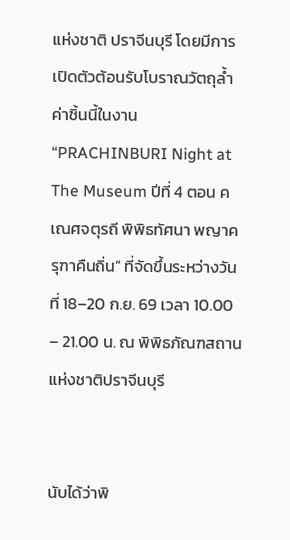แห่งชาติ ปราจีนบุรี โดยมีการเปิดตัวต้อนรับโบราณวัตถุล้ำค่าชิ้นนี้ในงาน “PRACHINBURI Night at The Museum ปีที่ 4 ตอน คเณศจตุรถี พิพิธทัศนา พญาครุฑาคืนถิ่น” ที่จัดขึ้นระหว่างวันที่ 18–20 ก.ย. 69 เวลา 10.00 – 21.00 น. ณ พิพิธภัณฑสถานแห่งชาติปราจีนบุรี


นับได้ว่าพิ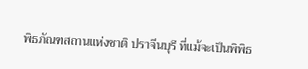พิธภัณฑสถานแห่งชาติ ปราจีนบุรี ที่แม้จะเป็นพิพิธ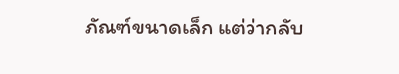ภัณฑ์ขนาดเล็ก แต่ว่ากลับ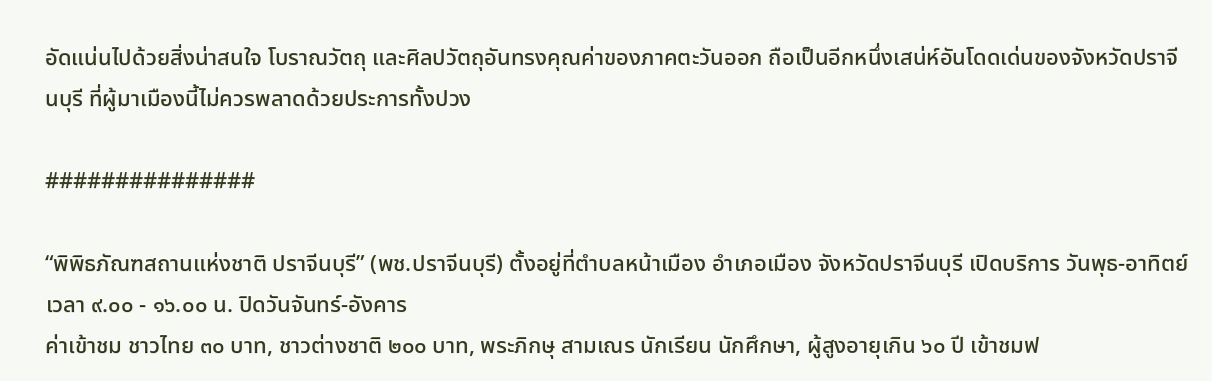อัดแน่นไปด้วยสิ่งน่าสนใจ โบราณวัตถุ และศิลปวัตถุอันทรงคุณค่าของภาคตะวันออก ถือเป็นอีกหนึ่งเสน่ห์อันโดดเด่นของจังหวัดปราจีนบุรี ที่ผู้มาเมืองนี้ไม่ควรพลาดด้วยประการทั้งปวง

###############

“พิพิธภัณฑสถานแห่งชาติ ปราจีนบุรี” (พช.ปราจีนบุรี) ตั้งอยู่ที่ตำบลหน้าเมือง อำเภอเมือง จังหวัดปราจีนบุรี เปิดบริการ วันพุธ-อาทิตย์ เวลา ๙.๐๐ - ๑๖.๐๐ น. ปิดวันจันทร์-อังคาร
ค่าเข้าชม ชาวไทย ๓๐ บาท, ชาวต่างชาติ ๒๐๐ บาท, พระภิกษุ สามเณร นักเรียน นักศึกษา, ผู้สูงอายุเกิน ๖๐ ปี เข้าชมฟ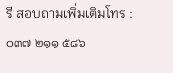รี สอบถามเพิ่มเติมโทร : ๐๓๗ ๒๑๑ ๕๘๖